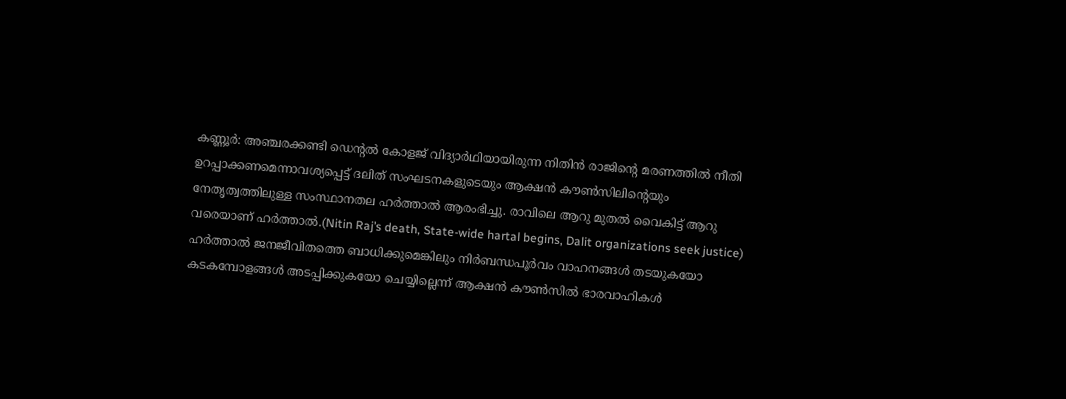കണ്ണൂർ: അഞ്ചരക്കണ്ടി ഡെന്റൽ കോളജ് വിദ്യാർഥിയായിരുന്ന നിതിൻ രാജിന്റെ മരണത്തിൽ നീതി ഉറപ്പാക്കണമെന്നാവശ്യപ്പെട്ട് ദലിത് സംഘടനകളുടെയും ആക്ഷൻ കൗൺസിലിന്റെയും നേതൃത്വത്തിലുള്ള സംസ്ഥാനതല ഹർത്താൽ ആരംഭിച്ചു. രാവിലെ ആറു മുതൽ വൈകിട്ട് ആറു വരെയാണ് ഹർത്താൽ.(Nitin Raj’s death, State-wide hartal begins, Dalit organizations seek justice)
ഹർത്താൽ ജനജീവിതത്തെ ബാധിക്കുമെങ്കിലും നിർബന്ധപൂർവം വാഹനങ്ങൾ തടയുകയോ കടകമ്പോളങ്ങൾ അടപ്പിക്കുകയോ ചെയ്യില്ലെന്ന് ആക്ഷൻ കൗൺസിൽ ഭാരവാഹികൾ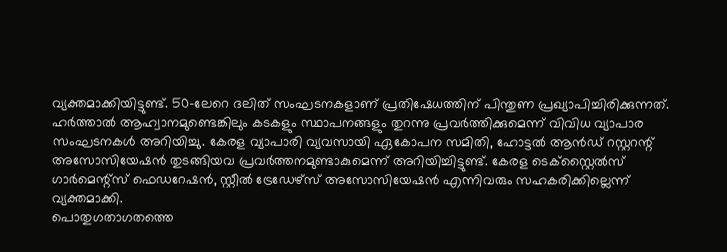വ്യക്തമാക്കിയിട്ടുണ്ട്. 50-ലേറെ ദലിത് സംഘടനകളാണ് പ്രതിഷേധത്തിന് പിന്തുണ പ്രഖ്യാപിച്ചിരിക്കുന്നത്.
ഹർത്താൽ ആഹ്വാനമുണ്ടെങ്കിലും കടകളും സ്ഥാപനങ്ങളും തുറന്നു പ്രവർത്തിക്കുമെന്ന് വിവിധ വ്യാപാര സംഘടനകൾ അറിയിച്ചു. കേരള വ്യാപാരി വ്യവസായി ഏകോപന സമിതി, ഹോട്ടൽ ആൻഡ് റസ്റ്ററന്റ് അസോസിയേഷൻ തുടങ്ങിയവ പ്രവർത്തനമുണ്ടാകുമെന്ന് അറിയിച്ചിട്ടുണ്ട്. കേരള ടെക്സ്റ്റൈൽസ് ഗാർമെന്റ്സ് ഫെഡറേഷൻ, സ്റ്റീൽ ട്രേഡേഴ്സ് അസോസിയേഷൻ എന്നിവരും സഹകരിക്കില്ലെന്ന് വ്യക്തമാക്കി.
പൊതുഗതാഗതത്തെ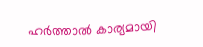ഹർത്താൽ കാര്യമായി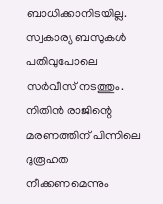ബാധിക്കാനിടയില്ല. സ്വകാര്യ ബസുകൾ പതിവുപോലെ സർവീസ് നടത്തും. നിതിൻ രാജിന്റെ മരണത്തിന് പിന്നിലെ ദുരൂഹത നീക്കണമെന്നും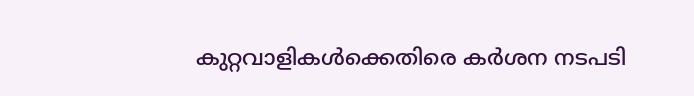കുറ്റവാളികൾക്കെതിരെ കർശന നടപടി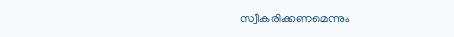സ്വീകരിക്കണമെന്നും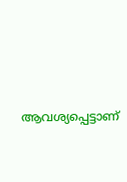ആവശ്യപ്പെട്ടാണ്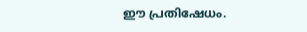ഈ പ്രതിഷേധം.